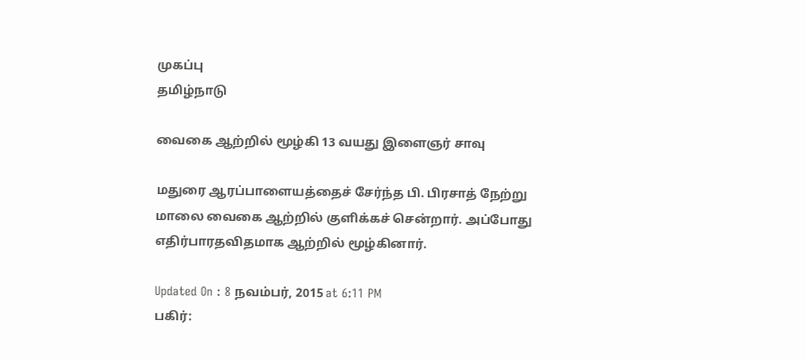முகப்பு
தமிழ்நாடு

வைகை ஆற்றில் மூழ்கி 13 வயது இளைஞர் சாவு

மதுரை ஆரப்பாளையத்தைச் சேர்ந்த பி. பிரசாத் நேற்று மாலை வைகை ஆற்றில் குளிக்கச் சென்றார். அப்போது எதிர்பாரதவிதமாக ஆற்றில் மூழ்கினார்.

Updated On : 8 நவம்பர், 2015 at 6:11 PM
பகிர்: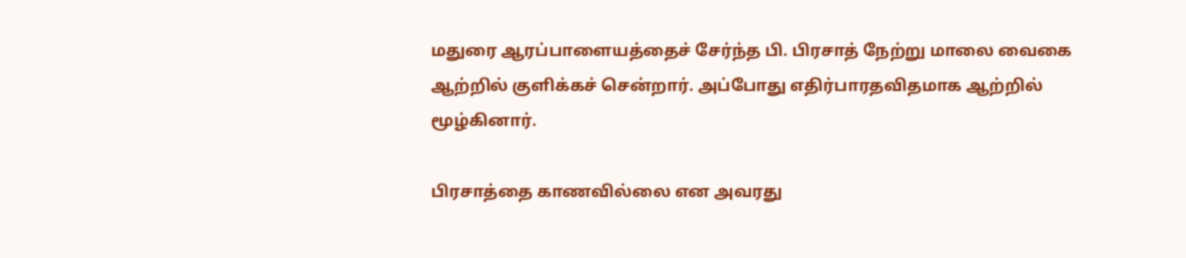மதுரை ஆரப்பாளையத்தைச் சேர்ந்த பி. பிரசாத் நேற்று மாலை வைகை ஆற்றில் குளிக்கச் சென்றார். அப்போது எதிர்பாரதவிதமாக ஆற்றில் மூழ்கினார்.

பிரசாத்தை காணவில்லை என அவரது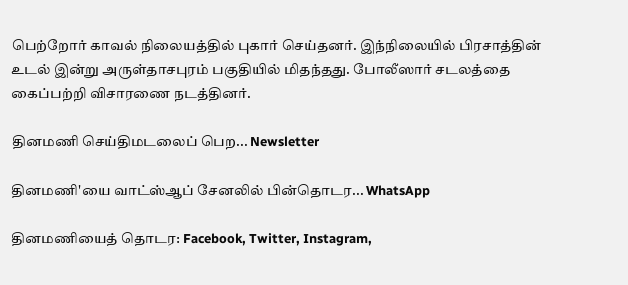பெற்றோர் காவல் நிலையத்தில் புகார் செய்தனர். இந்நிலையில் பிரசாத்தின் உடல் இன்று அருள்தாசபுரம் பகுதியில் மிதந்தது. போலீஸார் சடலத்தை கைப்பற்றி விசாரணை நடத்தினர்.

தினமணி செய்திமடலைப் பெற... Newsletter

தினமணி'யை வாட்ஸ்ஆப் சேனலில் பின்தொடர... WhatsApp

தினமணியைத் தொடர: Facebook, Twitter, Instagram,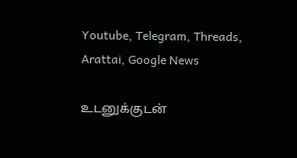Youtube, Telegram, Threads, Arattai, Google News

உடனுக்குடன்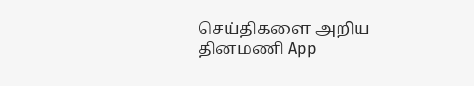செய்திகளை அறிய தினமணி App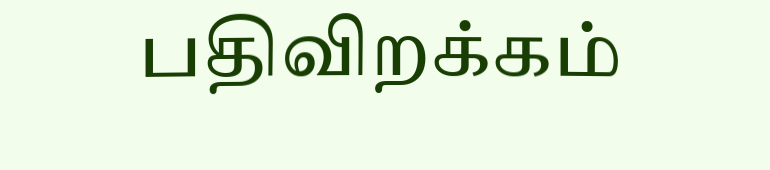பதிவிறக்கம்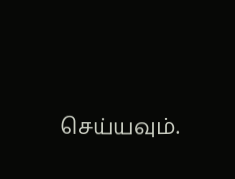செய்யவும்.